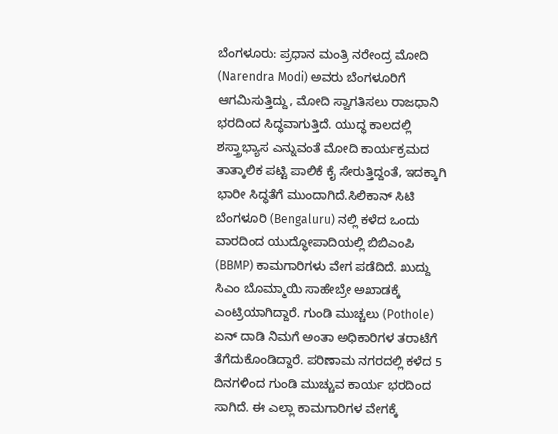ಬೆಂಗಳೂರು: ಪ್ರಧಾನ ಮಂತ್ರಿ ನರೇಂದ್ರ ಮೋದಿ (Narendra Modi) ಅವರು ಬೆಂಗಳೂರಿಗೆ ಆಗಮಿಸುತ್ತಿದ್ದು, ಮೋದಿ ಸ್ವಾಗತಿಸಲು ರಾಜಧಾನಿ ಭರದಿಂದ ಸಿದ್ಧವಾಗುತ್ತಿದೆ. ಯುದ್ಧ ಕಾಲದಲ್ಲಿ ಶಸ್ತ್ರಾಭ್ಯಾಸ ಎನ್ನುವಂತೆ ಮೋದಿ ಕಾರ್ಯಕ್ರಮದ ತಾತ್ಕಾಲಿಕ ಪಟ್ಟಿ ಪಾಲಿಕೆ ಕೈ ಸೇರುತ್ತಿದ್ದಂತೆ, ಇದಕ್ಕಾಗಿ ಭಾರೀ ಸಿದ್ಧತೆಗೆ ಮುಂದಾಗಿದೆ.ಸಿಲಿಕಾನ್ ಸಿಟಿ ಬೆಂಗಳೂರಿ (Bengaluru) ನಲ್ಲಿ ಕಳೆದ ಒಂದು ವಾರದಿಂದ ಯುದ್ಧೋಪಾದಿಯಲ್ಲಿ ಬಿಬಿಎಂಪಿ (BBMP) ಕಾಮಗಾರಿಗಳು ವೇಗ ಪಡೆದಿದೆ. ಖುದ್ದು ಸಿಎಂ ಬೊಮ್ಮಾಯಿ ಸಾಹೇಬ್ರೇ ಅಖಾಡಕ್ಕೆ ಎಂಟ್ರಿಯಾಗಿದ್ದಾರೆ. ಗುಂಡಿ ಮುಚ್ಚಲು (Pothole) ಏನ್ ದಾಡಿ ನಿಮಗೆ ಅಂತಾ ಅಧಿಕಾರಿಗಳ ತರಾಟೆಗೆ ತೆಗೆದುಕೊಂಡಿದ್ದಾರೆ. ಪರಿಣಾಮ ನಗರದಲ್ಲಿ ಕಳೆದ 5 ದಿನಗಳಿಂದ ಗುಂಡಿ ಮುಚ್ಚುವ ಕಾರ್ಯ ಭರದಿಂದ ಸಾಗಿದೆ. ಈ ಎಲ್ಲಾ ಕಾಮಗಾರಿಗಳ ವೇಗಕ್ಕೆ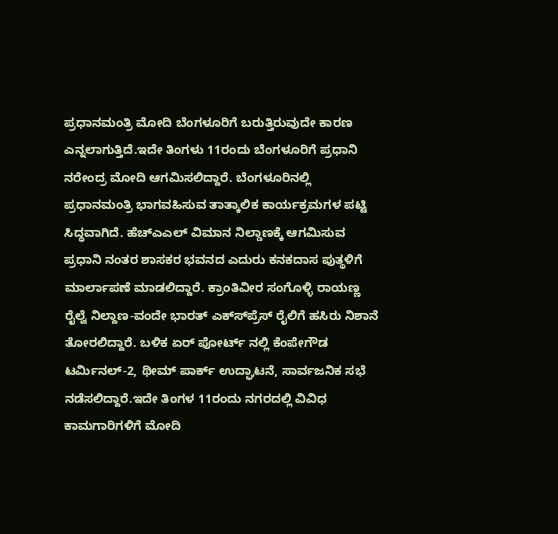ಪ್ರಧಾನಮಂತ್ರಿ ಮೋದಿ ಬೆಂಗಳೂರಿಗೆ ಬರುತ್ತಿರುವುದೇ ಕಾರಣ ಎನ್ನಲಾಗುತ್ತಿದೆ.ಇದೇ ತಿಂಗಳು 11ರಂದು ಬೆಂಗಳೂರಿಗೆ ಪ್ರಧಾನಿ ನರೇಂದ್ರ ಮೋದಿ ಆಗಮಿಸಲಿದ್ದಾರೆ. ಬೆಂಗಳೂರಿನಲ್ಲಿ ಪ್ರಧಾನಮಂತ್ರಿ ಭಾಗವಹಿಸುವ ತಾತ್ಕಾಲಿಕ ಕಾರ್ಯಕ್ರಮಗಳ ಪಟ್ಟಿ ಸಿದ್ಧವಾಗಿದೆ. ಹೆಚ್‍ಎಎಲ್ ವಿಮಾನ ನಿಲ್ಡಾಣಕ್ಕೆ ಆಗಮಿಸುವ ಪ್ರಧಾನಿ ನಂತರ ಶಾಸಕರ ಭವನದ ಎದುರು ಕನಕದಾಸ ಪುತ್ಥಳಿಗೆ ಮಾರ್ಲಾಪಣೆ ಮಾಡಲಿದ್ದಾರೆ. ಕ್ರಾಂತಿವೀರ ಸಂಗೊಳ್ಳಿ ರಾಯಣ್ಣ ರೈಲ್ವೆ ನಿಲ್ದಾಣ-ವಂದೇ ಭಾರತ್ ಎಕ್ಸ್‍ಪ್ರೆಸ್ ರೈಲಿಗೆ ಹಸಿರು ನಿಶಾನೆ ತೋರಲಿದ್ದಾರೆ. ಬಳಿಕ ಏರ್ ಪೋರ್ಟ್ ನಲ್ಲಿ ಕೆಂಪೇಗೌಡ ಟರ್ಮಿನಲ್-2, ಥೀಮ್ ಪಾರ್ಕ್ ಉದ್ಘಾಟನೆ, ಸಾರ್ವಜನಿಕ ಸಭೆ ನಡೆಸಲಿದ್ದಾರೆ.ಇದೇ ತಿಂಗಳ 11ರಂದು ನಗರದಲ್ಲಿ ವಿವಿಧ ಕಾಮಗಾರಿಗಳಿಗೆ ಮೋದಿ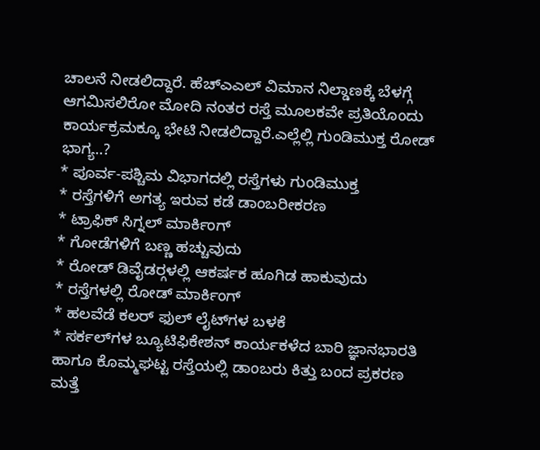ಚಾಲನೆ ನೀಡಲಿದ್ದಾರೆ. ಹೆಚ್‍ಎಎಲ್ ವಿಮಾನ ನಿಲ್ಡಾಣಕ್ಕೆ ಬೆಳಗ್ಗೆ ಆಗಮಿಸಲಿರೋ ಮೋದಿ ನಂತರ ರಸ್ತೆ ಮೂಲಕವೇ ಪ್ರತಿಯೊಂದು ಕಾರ್ಯಕ್ರಮಕ್ಕೂ ಭೇಟಿ ನೀಡಲಿದ್ದಾರೆ.ಎಲ್ಲೆಲ್ಲಿ ಗುಂಡಿಮುಕ್ತ ರೋಡ್ ಭಾಗ್ಯ..?
* ಪೂರ್ವ-ಪಶ್ಚಿಮ ವಿಭಾಗದಲ್ಲಿ ರಸ್ತೆಗಳು ಗುಂಡಿಮುಕ್ತ
* ರಸ್ತೆಗಳಿಗೆ ಅಗತ್ಯ ಇರುವ ಕಡೆ ಡಾಂಬರೀಕರಣ
* ಟ್ರಾಫಿಕ್ ಸಿಗ್ನಲ್ ಮಾರ್ಕಿಂಗ್
* ಗೋಡೆಗಳಿಗೆ ಬಣ್ಣ ಹಚ್ಚುವುದು
* ರೋಡ್ ಡಿವೈಡರ್‍ಗಳಲ್ಲಿ ಆಕರ್ಷಕ ಹೂಗಿಡ ಹಾಕುವುದು
* ರಸ್ತೆಗಳಲ್ಲಿ ರೋಡ್ ಮಾರ್ಕಿಂಗ್
* ಹಲವೆಡೆ ಕಲರ್ ಫುಲ್ ಲೈಟ್‍ಗಳ ಬಳಕೆ
* ಸರ್ಕಲ್‍ಗಳ ಬ್ಯೂಟಿಫಿಕೇಶನ್ ಕಾರ್ಯಕಳೆದ ಬಾರಿ ಜ್ಞಾನಭಾರತಿ ಹಾಗೂ ಕೊಮ್ಮಘಟ್ಟ ರಸ್ತೆಯಲ್ಲಿ ಡಾಂಬರು ಕಿತ್ತು ಬಂದ ಪ್ರಕರಣ ಮತ್ತೆ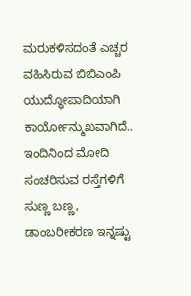ಮರುಕಳಿಸದಂತೆ ಎಚ್ಚರ ವಹಿಸಿರುವ ಬಿಬಿಎಂಪಿ ಯುದ್ಧೋಪಾದಿಯಾಗಿ ಕಾರ್ಯೋನ್ಮುಖವಾಗಿದೆ.. ಇಂದಿನಿಂದ ಮೋದಿ ಸಂಚರಿಸುವ ರಸ್ತೆಗಳಿಗೆ ಸುಣ್ಣ ಬಣ್ಣ, ಡಾಂಬರೀಕರಣ ಇನ್ನಷ್ಟು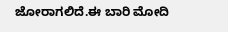ಜೋರಾಗಲಿದೆ.ಈ ಬಾರಿ ಮೋದಿ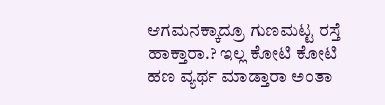ಆಗಮನಕ್ಕಾದ್ರೂ ಗುಣಮಟ್ಟ ರಸ್ತೆ ಹಾಕ್ತಾರಾ.? ಇಲ್ಲ ಕೋಟಿ ಕೋಟಿ ಹಣ ವ್ಯರ್ಥ ಮಾಡ್ತಾರಾ ಅಂತಾ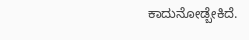ಕಾದುನೋಡ್ಬೇಕಿದೆ.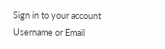Sign in to your account
Username or Email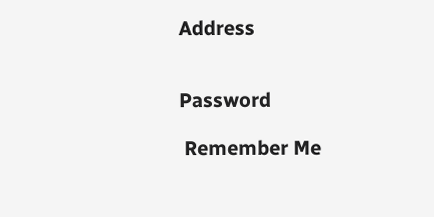Address


Password

 Remember Me